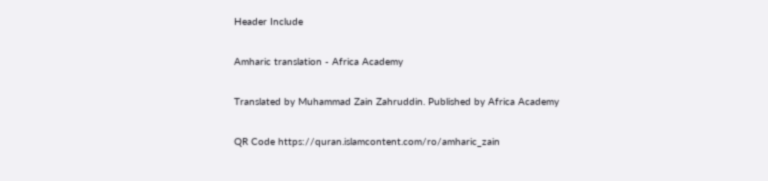Header Include

Amharic translation - Africa Academy

Translated by Muhammad Zain Zahruddin. Published by Africa Academy

QR Code https://quran.islamcontent.com/ro/amharic_zain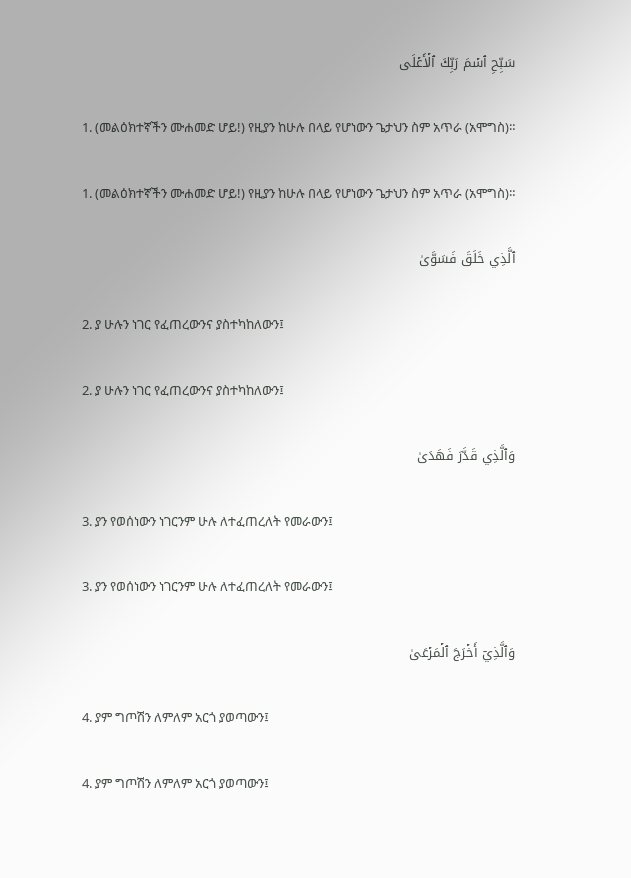سَبِّحِ ٱسۡمَ رَبِّكَ ٱلۡأَعۡلَى

1. (መልዕክተኛችን ሙሐመድ ሆይ!) የዚያን ከሁሉ በላይ የሆነውን ጌታህን ስም አጥራ (አሞግስ)።

1. (መልዕክተኛችን ሙሐመድ ሆይ!) የዚያን ከሁሉ በላይ የሆነውን ጌታህን ስም አጥራ (አሞግስ)።

ٱلَّذِي خَلَقَ فَسَوَّىٰ

2. ያ ሁሉን ነገር የፈጠረውንና ያስተካከለውን፤

2. ያ ሁሉን ነገር የፈጠረውንና ያስተካከለውን፤

وَٱلَّذِي قَدَّرَ فَهَدَىٰ

3. ያን የወሰነውን ነገርንም ሁሉ ለተፈጠረለት የመራውን፤

3. ያን የወሰነውን ነገርንም ሁሉ ለተፈጠረለት የመራውን፤

وَٱلَّذِيٓ أَخۡرَجَ ٱلۡمَرۡعَىٰ

4. ያም ግጦሽን ለምለም አርጎ ያወጣውን፤

4. ያም ግጦሽን ለምለም አርጎ ያወጣውን፤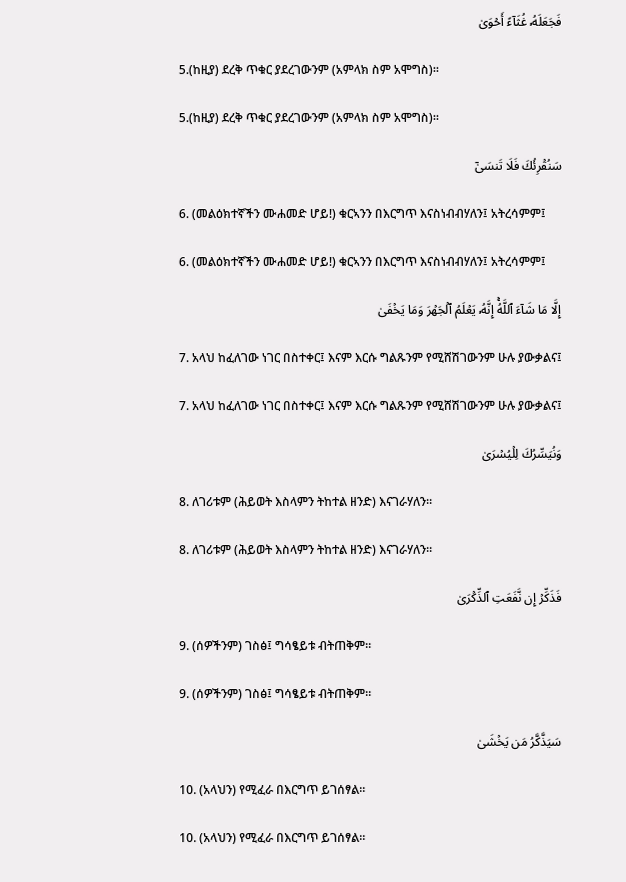فَجَعَلَهُۥ غُثَآءً أَحۡوَىٰ

5.(ከዚያ) ደረቅ ጥቁር ያደረገውንም (አምላክ ስም አሞግስ)፡፡

5.(ከዚያ) ደረቅ ጥቁር ያደረገውንም (አምላክ ስም አሞግስ)፡፡

سَنُقۡرِئُكَ فَلَا تَنسَىٰٓ

6. (መልዕክተኛችን ሙሐመድ ሆይ!) ቁርኣንን በእርግጥ እናስነብብሃለን፤ አትረሳምም፤

6. (መልዕክተኛችን ሙሐመድ ሆይ!) ቁርኣንን በእርግጥ እናስነብብሃለን፤ አትረሳምም፤

إِلَّا مَا شَآءَ ٱللَّهُۚ إِنَّهُۥ يَعۡلَمُ ٱلۡجَهۡرَ وَمَا يَخۡفَىٰ

7. አላህ ከፈለገው ነገር በስተቀር፤ እናም እርሱ ግልጹንም የሚሸሽገውንም ሁሉ ያውቃልና፤

7. አላህ ከፈለገው ነገር በስተቀር፤ እናም እርሱ ግልጹንም የሚሸሽገውንም ሁሉ ያውቃልና፤

وَنُيَسِّرُكَ لِلۡيُسۡرَىٰ

8. ለገሪቱም (ሕይወት እስላምን ትከተል ዘንድ) እናገራሃለን።

8. ለገሪቱም (ሕይወት እስላምን ትከተል ዘንድ) እናገራሃለን።

فَذَكِّرۡ إِن نَّفَعَتِ ٱلذِّكۡرَىٰ

9. (ሰዎችንም) ገስፅ፤ ግሳፄይቱ ብትጠቅም።

9. (ሰዎችንም) ገስፅ፤ ግሳፄይቱ ብትጠቅም።

سَيَذَّكَّرُ مَن يَخۡشَىٰ

10. (አላህን) የሚፈራ በእርግጥ ይገሰፃል።

10. (አላህን) የሚፈራ በእርግጥ ይገሰፃል።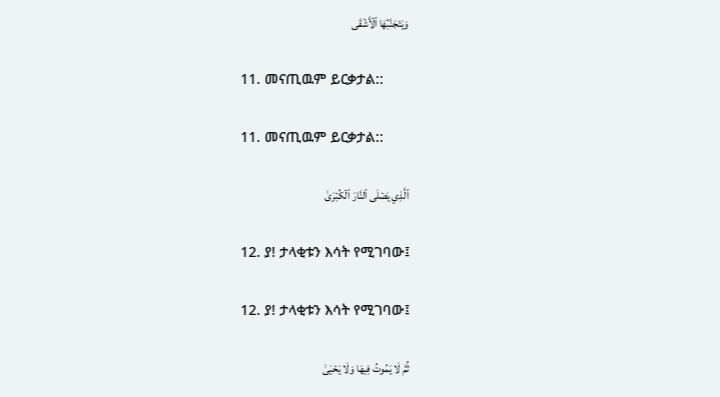وَيَتَجَنَّبُهَا ٱلۡأَشۡقَى

11. መናጢዉም ይርቃታል::

11. መናጢዉም ይርቃታል::

ٱلَّذِي يَصۡلَى ٱلنَّارَ ٱلۡكُبۡرَىٰ

12. ያ! ታላቂቱን እሳት የሚገባው፤

12. ያ! ታላቂቱን እሳት የሚገባው፤

ثُمَّ لَا يَمُوتُ فِيهَا وَلَا يَحۡيَىٰ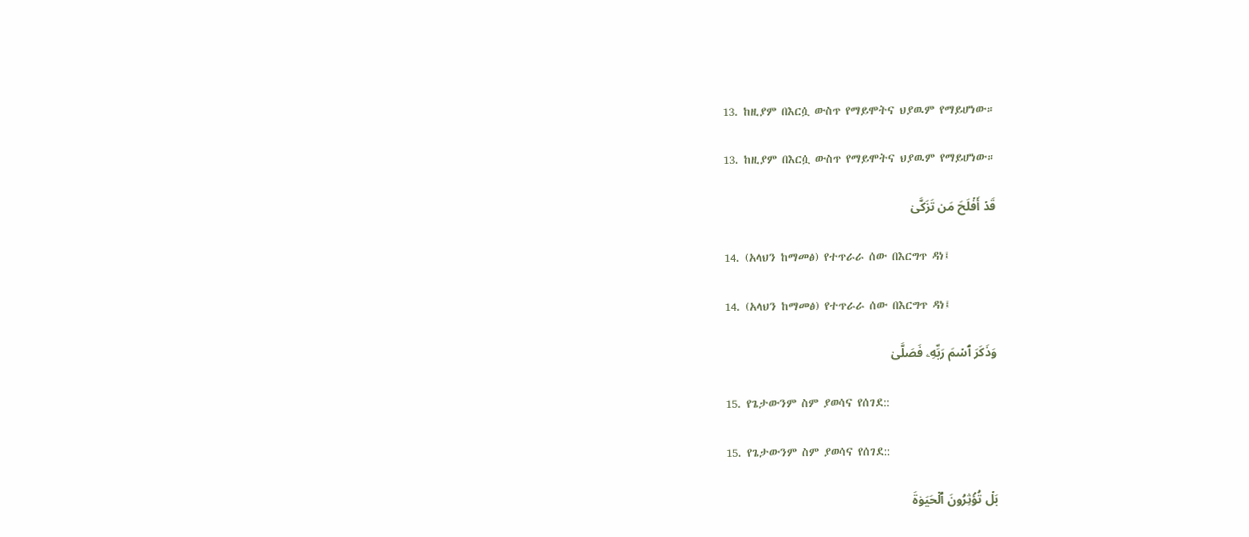13. ከዚያም በእርሷ ውስጥ የማይሞትና ህያዉም የማይሆነው።

13. ከዚያም በእርሷ ውስጥ የማይሞትና ህያዉም የማይሆነው።

قَدۡ أَفۡلَحَ مَن تَزَكَّىٰ

14. (አላህን ከማመፅ) የተጥራራ ሰው በእርግጥ ዳነ፤

14. (አላህን ከማመፅ) የተጥራራ ሰው በእርግጥ ዳነ፤

وَذَكَرَ ٱسۡمَ رَبِّهِۦ فَصَلَّىٰ

15. የጌታውንም ስም ያወሳና የሰገደ::

15. የጌታውንም ስም ያወሳና የሰገደ::

بَلۡ تُؤۡثِرُونَ ٱلۡحَيَوٰةَ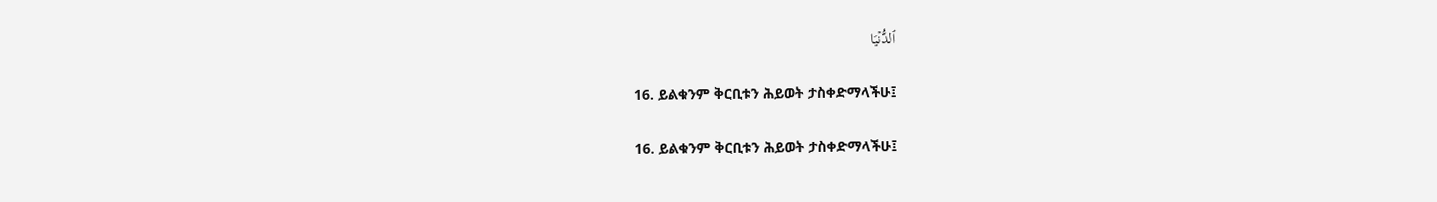ٱلدُّنۡيَا

16. ይልቁንም ቅርቢቱን ሕይወት ታስቀድማላችሁ፤

16. ይልቁንም ቅርቢቱን ሕይወት ታስቀድማላችሁ፤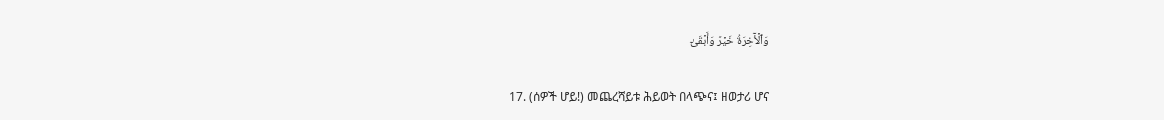وَٱلۡأٓخِرَةُ خَيۡرٞ وَأَبۡقَىٰٓ

17. (ሰዎች ሆይ!) መጨረሻይቱ ሕይወት በላጭና፤ ዘወታሪ ሆና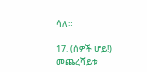ሳለ።

17. (ሰዎች ሆይ!) መጨረሻይቱ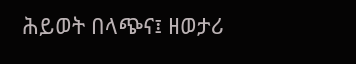ሕይወት በላጭና፤ ዘወታሪ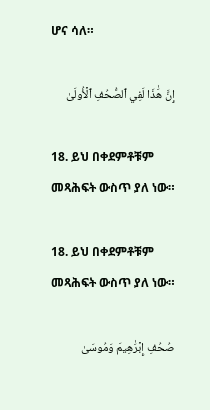ሆና ሳለ።

إِنَّ هَٰذَا لَفِي ٱلصُّحُفِ ٱلۡأُولَىٰ

18. ይህ በቀደምቶቹም መጻሕፍት ውስጥ ያለ ነው።

18. ይህ በቀደምቶቹም መጻሕፍት ውስጥ ያለ ነው።

صُحُفِ إِبۡرَٰهِيمَ وَمُوسَىٰ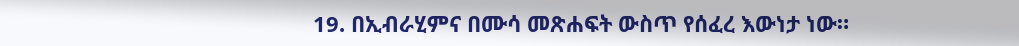19. በኢብራሂምና በሙሳ መጽሐፍት ውስጥ የሰፈረ እውነታ ነው።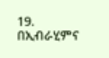19. በኢብራሂምና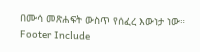በሙሳ መጽሐፍት ውስጥ የሰፈረ እውነታ ነው።
Footer Include